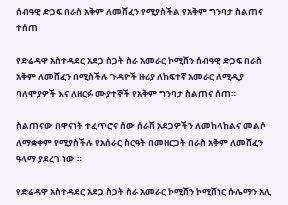ሰብዓዊ ድጋፍ በራስ አቅም ለመሸፈን የሚያስችል የአቅም ግንባታ ስልጠና ተሰጠ

የድሬዳዋ አስተዳደር አደጋ ስጋት ስራ አመራር ኮሚሸን ሰብዓዊ ድጋፍ በራስ አቅም ለመሸፈን በሚስችሉ ጉዳዮች ዙሪያ ለከፍተኛ አመራር ለሚዲያ ባለሞያዎች እና ለዘርፉ ሙያተኞች የአቅም ግንባታ ስልጠና ሰጠ።

ስልጠናው በዋናነት ተፈጥሮና ሰው ሰራሽ አደጋዎችን ለመከላከልና መልሶ ለማቋቀም የሚያስችሉ የአሰራር ስርዓት በመዘርጋት በራስ አቅም ለመሸፈን ዓላማ ያደረገ ነው ።

የድሬዳዋ አስተዳደር አደጋ ስጋት ስራ አመራር ኮሚሸን ኮሚሸነር ሱሌማን አሊ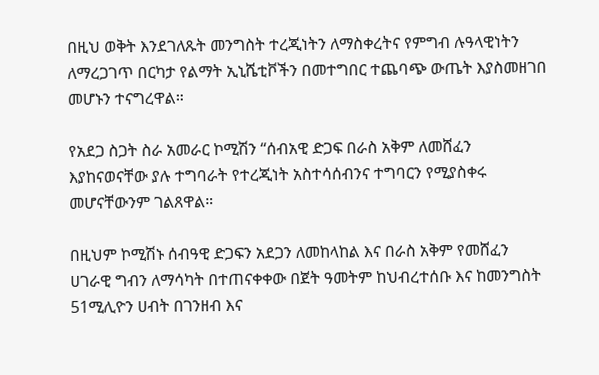በዚህ ወቅት እንደገለጹት መንግስት ተረጂነትን ለማስቀረትና የምግብ ሉዓላዊነትን ለማረጋገጥ በርካታ የልማት ኢኒሼቲቮችን በመተግበር ተጨባጭ ውጤት እያስመዘገበ መሆኑን ተናግረዋል።

የአደጋ ስጋት ስራ አመራር ኮሚሽን “ሰብአዊ ድጋፍ በራስ አቅም ለመሸፈን እያከናወናቸው ያሉ ተግባራት የተረጂነት አስተሳሰብንና ተግባርን የሚያስቀሩ መሆናቸውንም ገልጸዋል።

በዚህም ኮሚሽኑ ሰብዓዊ ድጋፍን አደጋን ለመከላከል እና በራስ አቅም የመሸፈን ሀገራዊ ግብን ለማሳካት በተጠናቀቀው በጀት ዓመትም ከህብረተሰቡ እና ከመንግስት 51ሚሊዮን ሀብት በገንዘብ እና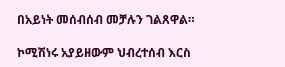በአይነት መሰብሰብ መቻሉን ገልጸዋል።

ኮሚሽነሩ አያይዘውም ህብረተሰብ እርስ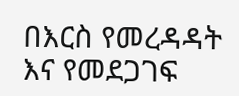በእርስ የመረዳዳት እና የመደጋገፍ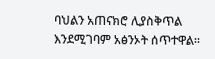ባህልን አጠናክሮ ሊያስቅጥል እንደሚገባም አፅንኦት ሰጥተዋል።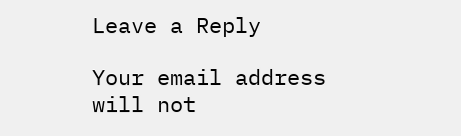Leave a Reply

Your email address will not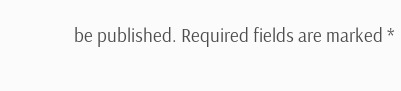be published. Required fields are marked *